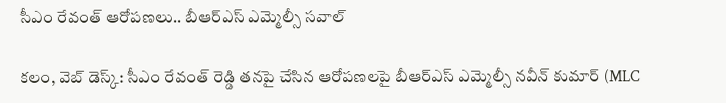సీఎం రేవంత్ ఆరోపణలు.. బీఆర్ఎస్ ఎమ్మెల్సీ సవాల్

కలం, వెబ్ డెస్క్: సీఎం రేవంత్ రెడ్డి తనపై చేసిన ఆరోపణలపై బీఆర్ఎస్ ఎమ్మెల్సీ నవీన్ కుమార్ (MLC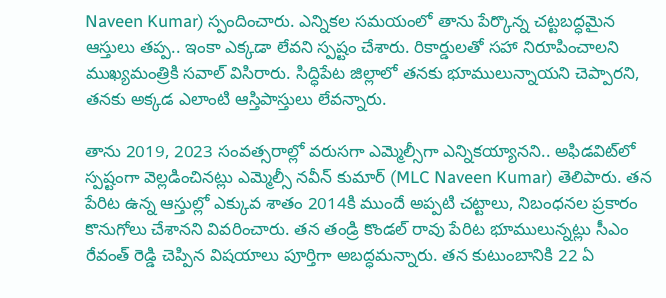Naveen Kumar) స్పందించారు. ఎన్నికల సమయంలో తాను పేర్కొన్న చట్టబద్ధమైన ఆస్తులు తప్ప.. ఇంకా ఎక్కడా లేవని స్పష్టం చేశారు. రికార్డులతో సహా నిరూపించాలని ముఖ్యమంత్రికి సవాల్ విసిరారు. సిద్ధిపేట జిల్లాలో తనకు భూములున్నాయని చెప్పారని, తనకు అక్కడ ఎలాంటి ఆస్తిపాస్తులు లేవన్నారు.

తాను 2019, 2023 సంవత్సరాల్లో వరుసగా ఎమ్మెల్సీగా ఎన్నికయ్యానని.. అఫిడవిట్‌లో స్పష్టంగా వెల్లడించినట్లు ఎమ్మెల్సీ నవీన్ కుమార్ (MLC Naveen Kumar) తెలిపారు. తన పేరిట ఉన్న ఆస్తుల్లో ఎక్కువ శాతం 2014కి ముందే అప్పటి చట్టాలు, నిబంధనల ప్రకారం కొనుగోలు చేశానని వివరించారు. తన తండ్రి కొండల్ రావు పేరిట భూములున్నట్లు సీఎం రేవంత్ రెడ్డి చెప్పిన విషయాలు పూర్తిగా అబద్ధమన్నారు. తన కుటుంబానికి 22 ఏ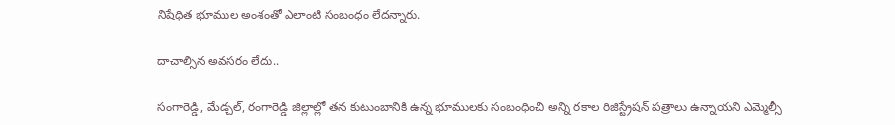నిషేధిత భూముల అంశంతో ఎలాంటి సంబంధం లేదన్నారు.

దాచాల్సిన అవసరం లేదు..

సంగారెడ్డి, మేడ్చల్, రంగారెడ్డి జిల్లాల్లో తన కుటుంబానికి ఉన్న భూములకు సంబంధించి అన్ని రకాల రిజిస్ట్రేషన్ పత్రాలు ఉన్నాయని ఎమ్మెల్సీ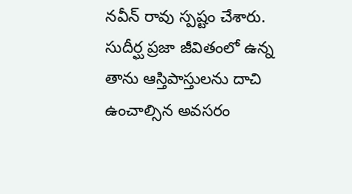నవీన్ రావు స్పష్టం చేశారు. సుదీర్ఘ ప్రజా జీవితంలో ఉన్న తాను ఆస్తిపాస్తులను దాచి ఉంచాల్సిన అవసరం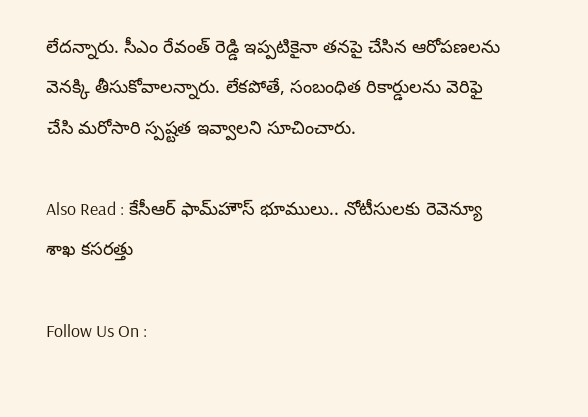లేదన్నారు. సీఎం రేవంత్ రెడ్డి ఇప్పటికైనా తనపై చేసిన ఆరోపణలను వెనక్కి తీసుకోవాలన్నారు. లేకపోతే, సంబంధిత రికార్డులను వెరిఫై చేసి మరోసారి స్పష్టత ఇవ్వాలని సూచించారు.

Also Read : కేసీఆర్ ఫామ్‌హౌస్ భూములు.. నోటీసులకు రెవెన్యూ శాఖ కసరత్తు

Follow Us On :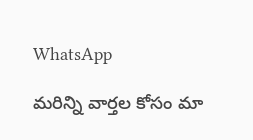WhatsApp

మ‌రిన్ని వార్త‌ల కోసం మా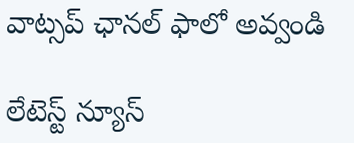వాట్స‌ప్ ఛాన‌ల్ ఫాలో అవ్వండి

లేటెస్ట్ న్యూస్‌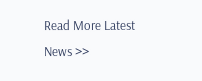Read More Latest News >>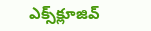ఎక్స్‌క్లూజివ్‌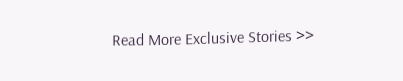Read More Exclusive Stories >>